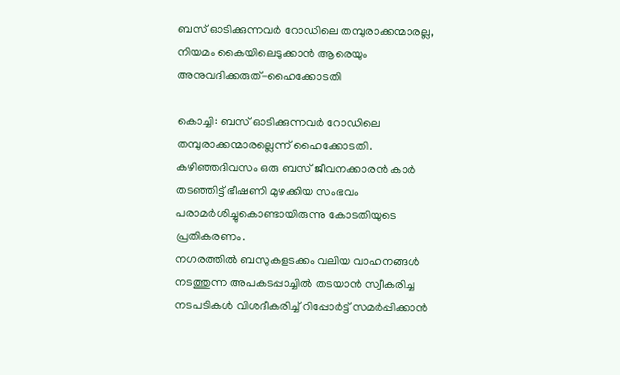ബസ് ഓടിക്കുന്നവർ റോഡിലെ തമ്പുരാക്കന്മാരല്ല, നിയമം കൈയിലെടുക്കാൻ ആരെയും അനുവദിക്കരുത്-ഹൈക്കോടതി

കൊച്ചി: ബസ് ഓടിക്കുന്നവർ റോഡിലെ തമ്പുരാക്കന്മാരല്ലെന്ന് ഹൈക്കോടതി. കഴിഞ്ഞദിവസം ഒരു ബസ് ജീവനക്കാരൻ കാർ തടഞ്ഞിട്ട് ഭീഷണി മുഴക്കിയ സംഭവം പരാമർശിച്ചുകൊണ്ടായിരുന്നു കോടതിയുടെ പ്രതികരണം.
നഗരത്തിൽ ബസുകളടക്കം വലിയ വാഹനങ്ങൾ നടത്തുന്ന അപകടപ്പാച്ചിൽ തടയാൻ സ്വീകരിച്ച നടപടികൾ വിശദീകരിച്ച് റിപ്പോർട്ട് സമർപ്പിക്കാൻ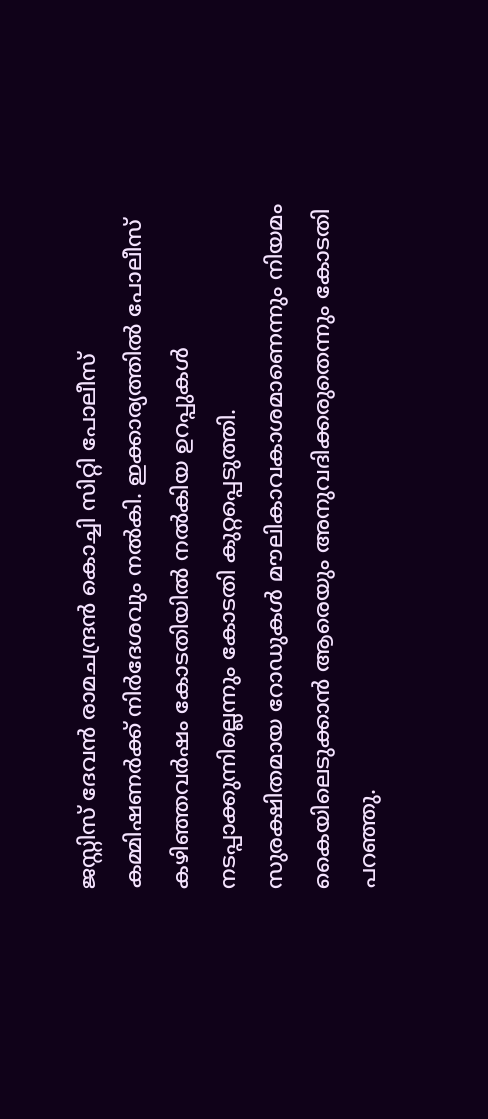ജസ്റ്റിസ് ദേവൻ രാമചന്ദ്രൻ കൊച്ചി സിറ്റി പോലീസ് കമ്മിഷണർക്ക് നിർദേശവും നൽകി. ഇക്കാര്യത്തിൽ പോലീസ് കഴിഞ്ഞവർഷം കോടതിയിൽ നൽകിയ ഉറപ്പുകൾ നടപ്പാക്കുന്നില്ലെന്നും കോടതി കുറ്റപ്പെടുത്തി.
സുരക്ഷിതമായ റോഡുകൾ മൗലികാവകാശമാണെന്നും നിയമം കൈയിലെടുക്കാൻ ആരെയും അനുവദിക്കരുതെന്നും കോടതി പറഞ്ഞു.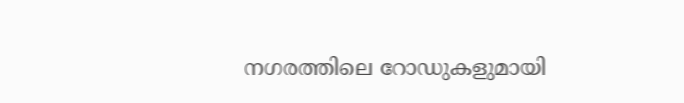നഗരത്തിലെ റോഡുകളുമായി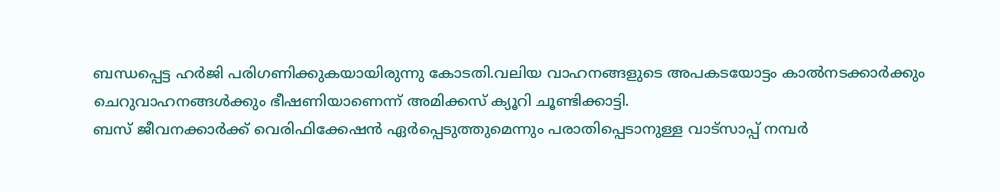ബന്ധപ്പെട്ട ഹർജി പരിഗണിക്കുകയായിരുന്നു കോടതി.വലിയ വാഹനങ്ങളുടെ അപകടയോട്ടം കാൽനടക്കാർക്കും ചെറുവാഹനങ്ങൾക്കും ഭീഷണിയാണെന്ന് അമിക്കസ് ക്യൂറി ചൂണ്ടിക്കാട്ടി.
ബസ് ജീവനക്കാർക്ക് വെരിഫിക്കേഷൻ ഏർപ്പെടുത്തുമെന്നും പരാതിപ്പെടാനുള്ള വാട്സാപ്പ് നമ്പർ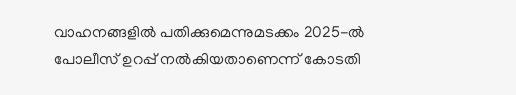വാഹനങ്ങളിൽ പതിക്കുമെന്നുമടക്കം 2025-ൽ പോലീസ് ഉറപ്പ് നൽകിയതാണെന്ന് കോടതി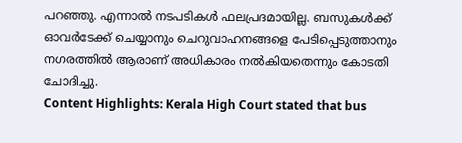പറഞ്ഞു. എന്നാൽ നടപടികൾ ഫലപ്രദമായില്ല. ബസുകൾക്ക് ഓവർടേക്ക് ചെയ്യാനും ചെറുവാഹനങ്ങളെ പേടിപ്പെടുത്താനും നഗരത്തിൽ ആരാണ് അധികാരം നൽകിയതെന്നും കോടതി ചോദിച്ചു.
Content Highlights: Kerala High Court stated that bus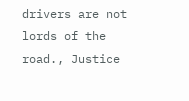drivers are not lords of the road., Justice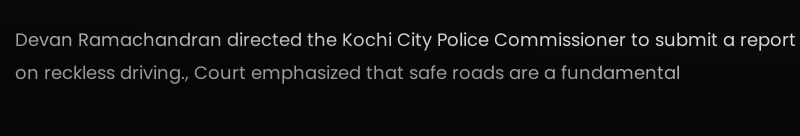Devan Ramachandran directed the Kochi City Police Commissioner to submit a report on reckless driving., Court emphasized that safe roads are a fundamental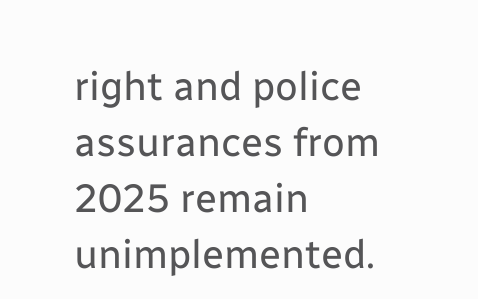right and police assurances from 2025 remain unimplemented.